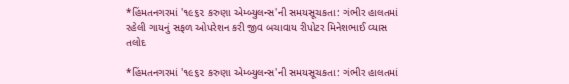*હિંમતનગરમાં '૧૯૬૨ કરુણા એમ્બ્યુલન્સ'ની સમયસૂચકતા: ગંભીર હાલતમાં રહેલી ગાયનું સફળ ઓપરેશન કરી જીવ બચાવાય રીપોટર મિનેશભાઈ વ્યાસ તલોદ

*હિંમતનગરમાં '૧૯૬૨ કરુણા એમ્બ્યુલન્સ'ની સમયસૂચકતા: ગંભીર હાલતમાં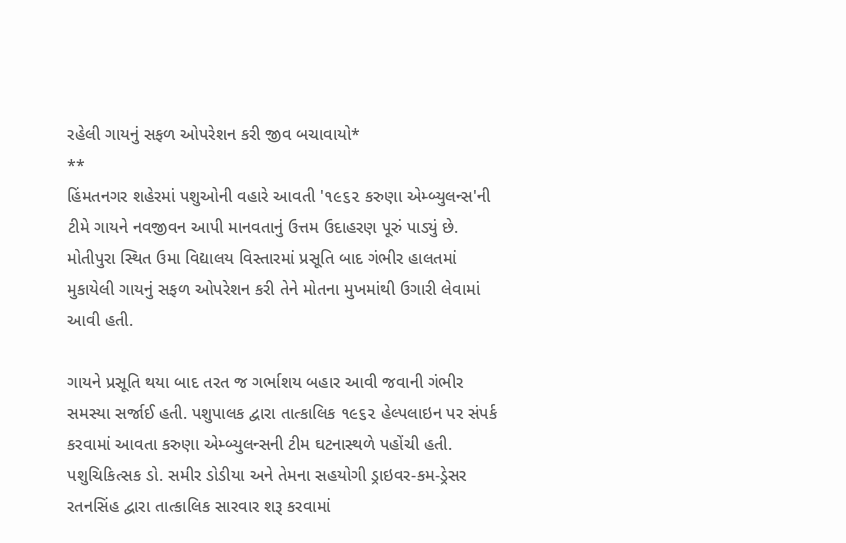રહેલી ગાયનું સફળ ઓપરેશન કરી જીવ બચાવાયો*
**
હિંમતનગર શહેરમાં પશુઓની વહારે આવતી '૧૯૬૨ કરુણા એમ્બ્યુલન્સ'ની ટીમે ગાયને નવજીવન આપી માનવતાનું ઉત્તમ ઉદાહરણ પૂરું પાડ્યું છે. મોતીપુરા સ્થિત ઉમા વિદ્યાલય વિસ્તારમાં પ્રસૂતિ બાદ ગંભીર હાલતમાં મુકાયેલી ગાયનું સફળ ઓપરેશન કરી તેને મોતના મુખમાંથી ઉગારી લેવામાં આવી હતી.

ગાયને પ્રસૂતિ થયા બાદ તરત જ ગર્ભાશય બહાર આવી જવાની ગંભીર સમસ્યા સર્જાઈ હતી. પશુપાલક દ્વારા તાત્કાલિક ૧૯૬૨ હેલ્પલાઇન પર સંપર્ક કરવામાં આવતા કરુણા એમ્બ્યુલન્સની ટીમ ઘટનાસ્થળે પહોંચી હતી. પશુચિકિત્સક ડો. સમીર ડોડીયા અને તેમના સહયોગી ડ્રાઇવર-કમ-ડ્રેસર રતનસિંહ દ્વારા તાત્કાલિક સારવાર શરૂ કરવામાં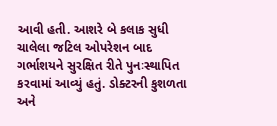આવી હતી. આશરે બે કલાક સુધી ચાલેલા જટિલ ઓપરેશન બાદ ગર્ભાશયને સુરક્ષિત રીતે પુનઃસ્થાપિત કરવામાં આવ્યું હતું. ડોક્ટરની કુશળતા અને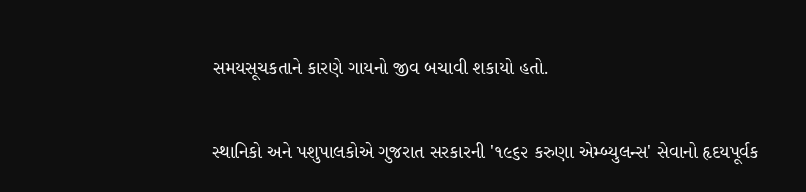સમયસૂચકતાને કારણે ગાયનો જીવ બચાવી શકાયો હતો.

સ્થાનિકો અને પશુપાલકોએ ગુજરાત સરકારની '૧૯૬૨ કરુણા એમ્બ્યુલન્સ' સેવાનો હૃદયપૂર્વક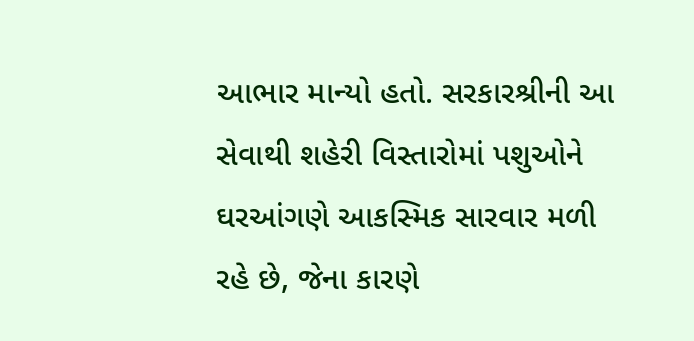આભાર માન્યો હતો. સરકારશ્રીની આ સેવાથી શહેરી વિસ્તારોમાં પશુઓને ઘરઆંગણે આકસ્મિક સારવાર મળી રહે છે, જેના કારણે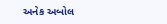અનેક અબોલ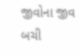જીવોના જીવ બચી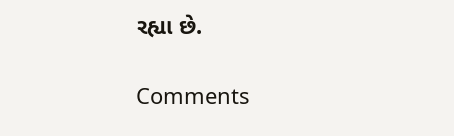રહ્યા છે.

Comments